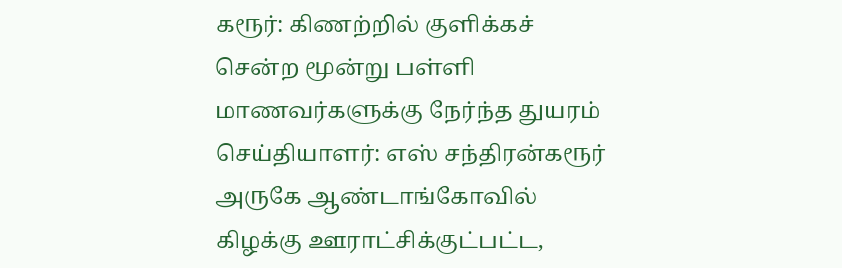கரூர்: கிணற்றில் குளிக்கச் சென்ற மூன்று பள்ளி மாணவர்களுக்கு நேர்ந்த துயரம்
செய்தியாளர்: எஸ் சந்திரன்கரூர் அருகே ஆண்டாங்கோவில் கிழக்கு ஊராட்சிக்குட்பட்ட,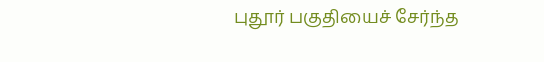புதூர் பகுதியைச் சேர்ந்த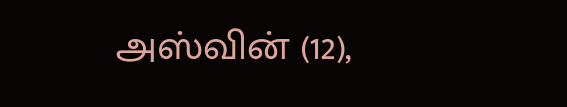அஸ்வின் (12),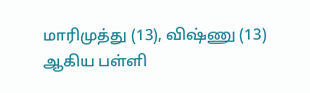மாரிமுத்து (13), விஷ்ணு (13) ஆகிய பள்ளி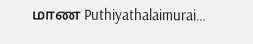மாண Puthiyathalaimurai…